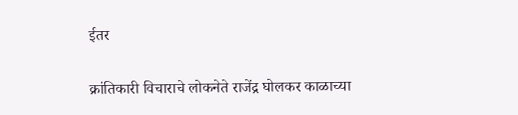ईतर

क्रांतिकारी विचाराचे लोकनेते राजेंद्र घोलकर काळाच्या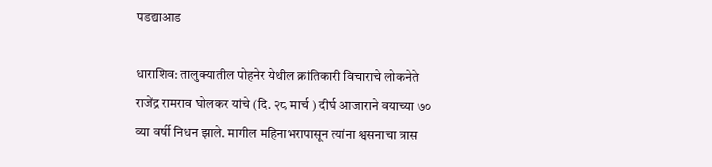पडद्याआड

धाराशिव: तालुक्यातील पोहनेर येथील क्रांतिकारी विचाराचे लोकनेते राजेंद्र रामराव घोलकर यांचे (दि. २८ मार्च ) दीर्घ आजाराने वयाच्या ७० व्या वर्षी निधन झाले. मागील महिनाभरापासून त्यांना श्वसनाचा त्रास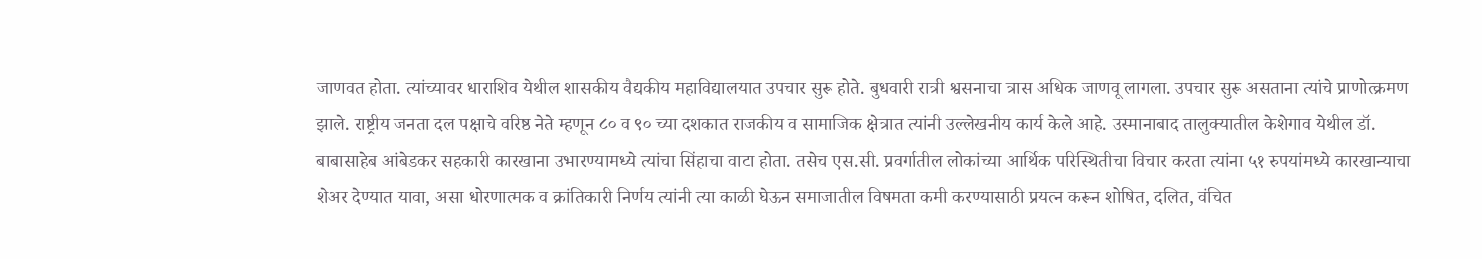जाणवत होता. त्यांच्यावर धाराशिव येथील शासकीय वैद्यकीय महाविद्यालयात उपचार सुरू होते. बुधवारी रात्री श्वसनाचा त्रास अधिक जाणवू लागला. उपचार सुरू असताना त्यांचे प्राणोत्क्रमण झाले. राष्ट्रीय जनता दल पक्षाचे वरिष्ठ नेते म्हणून ८० व ९० च्या दशकात राजकीय व सामाजिक क्षेत्रात त्यांनी उल्लेखनीय कार्य केले आहे. उस्मानाबाद तालुक्यातील केशेगाव येथील डॉ. बाबासाहेब आंबेडकर सहकारी कारखाना उभारण्यामध्ये त्यांचा सिंहाचा वाटा होता. तसेच एस.सी. प्रवर्गातील लोकांच्या आर्थिक परिस्थितीचा विचार करता त्यांना ५१ रुपयांमध्ये कारखान्याचा शेअर देण्यात यावा, असा धोरणात्मक व क्रांतिकारी निर्णय त्यांनी त्या काळी घेऊन समाजातील विषमता कमी करण्यासाठी प्रयत्न करून शोषित, दलित, वंचित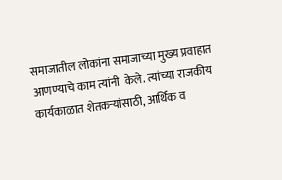समाजातील लोकांना समाजाच्या मुख्य प्रवाहात आणण्याचे काम त्यांनी  केले. त्यांच्या राजकीय कार्यकाळात शेतकऱ्यांसाठी, आर्थिक व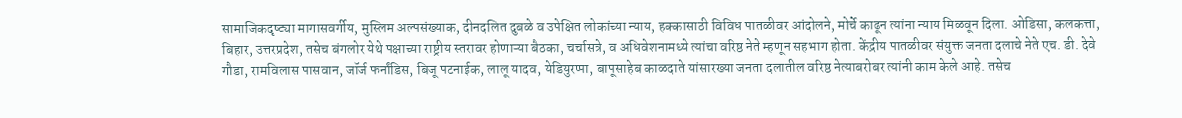सामाजिकदृष्ट्या मागासवर्गीय, मुस्लिम अल्पसंख्याक, दीनदलित दुबळे व उपेक्षित लोकांच्या न्याय, हक्कासाठी विविध पातळीवर आंदोलने, मोर्चे काढून त्यांना न्याय मिळवून दिला. ओडिसा, कलकत्ता, बिहार, उत्तरप्रदेश, तसेच बंगलोर येथे पक्षाच्या राष्ट्रीय स्तरावर होणाऱ्या बैठका, चर्चासत्रे, व अधिवेशनामध्ये त्यांचा वरिष्ठ नेते म्हणून सहभाग होता. केंद्रीय पातळीवर संयुक्त जनता दलाचे नेते एच. डी. देवे गौडा, रामविलास पासवान, जॉर्ज फर्नांडिस, बिजू पटनाईक, लालू यादव, येडियुरप्पा, बापूसाहेब काळदाते यांसारख्या जनता दलातील वरिष्ठ नेत्याबरोबर त्यांनी काम केले आहे. तसेच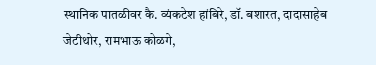स्थानिक पातळीवर कै. व्यंकटेश हांबिरे, डॉ. बशारत, दादासाहेब जेटीथोर, रामभाऊ कोळगे,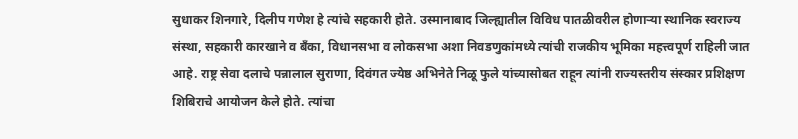सुधाकर शिनगारे, दिलीप गणेश हे त्यांचे सहकारी होते. उस्मानाबाद जिल्ह्यातील विविध पातळीवरील होणाऱ्या स्थानिक स्वराज्य संस्था, सहकारी कारखाने व बँका, विधानसभा व लोकसभा अशा निवडणुकांमध्ये त्यांची राजकीय भूमिका महत्त्वपूर्ण राहिली जात आहे. राष्ट्र सेवा दलाचे पन्नालाल सुराणा, दिवंगत ज्येष्ठ अभिनेते निळू फुले यांच्यासोबत राहून त्यांनी राज्यस्तरीय संस्कार प्रशिक्षण शिबिराचे आयोजन केले होते. त्यांचा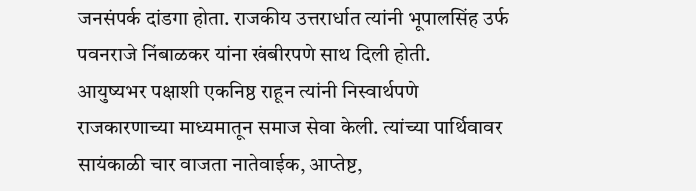जनसंपर्क दांडगा होता. राजकीय उत्तरार्धात त्यांनी भूपालसिंह उर्फ पवनराजे निंबाळकर यांना खंबीरपणे साथ दिली होती.
आयुष्यभर पक्षाशी एकनिष्ठ राहून त्यांनी निस्वार्थपणे राजकारणाच्या माध्यमातून समाज सेवा केली. त्यांच्या पार्थिवावर सायंकाळी चार वाजता नातेवाईक, आप्तेष्ट,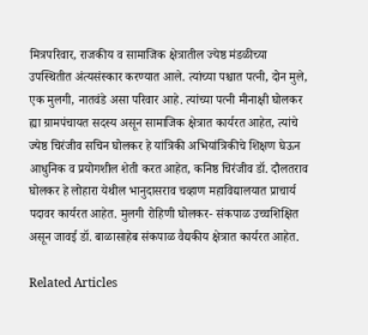मित्रपरिवार, राजकीय व सामाजिक क्षेत्रातील ज्येष्ठ मंडळीच्या उपस्थितीत अंत्यसंस्कार करण्यात आले. त्यांच्या पश्चात पत्नी, दोन मुले, एक मुलगी, नातवंडे असा परिवार आहे. त्यांच्या पत्नी मीनाक्षी घोलकर ह्या ग्रामपंचायत सदस्य असून सामाजिक क्षेत्रात कार्यरत आहेत, त्यांचे ज्येष्ठ चिरंजीव सचिन घोलकर हे यांत्रिकी अभियांत्रिकीचे शिक्षण घेऊन आधुनिक व प्रयोगशील शेती करत आहेत, कनिष्ठ चिरंजीव डॉ. दौलतराव घोलकर हे लोहारा येथील भानुदासराव चव्हाण महाविद्यालयात प्राचार्य पदावर कार्यरत आहेत. मुलगी रोहिणी घोलकर- संकपाळ उच्चशिक्षित असून जावई डॉ. बाळासाहेब संकपाळ वैद्यकीय क्षेत्रात कार्यरत आहेत.

Related Articles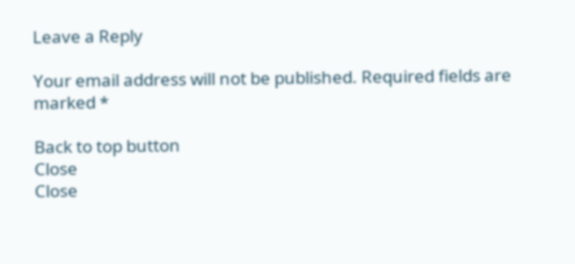Leave a Reply

Your email address will not be published. Required fields are marked *

Back to top button
Close
Close